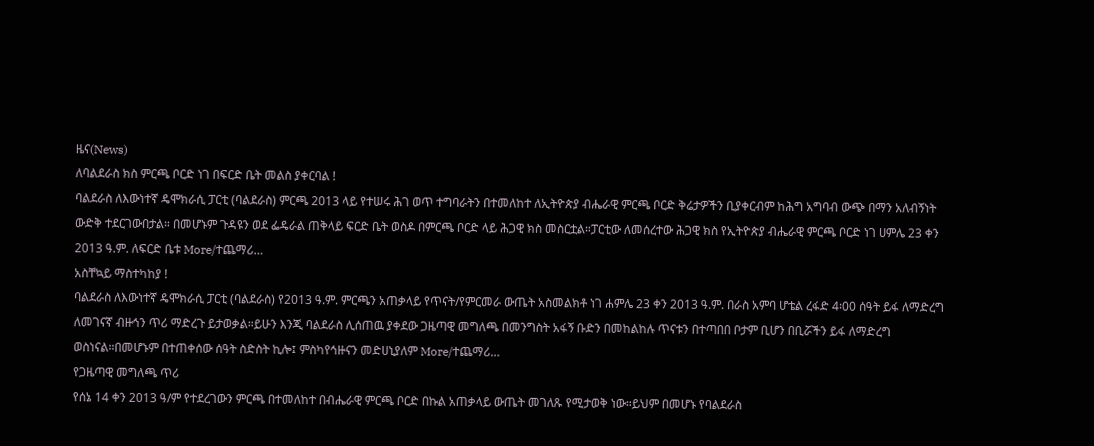ዜና(News)
ለባልደራስ ክስ ምርጫ ቦርድ ነገ በፍርድ ቤት መልስ ያቀርባል !
ባልደራስ ለእውነተኛ ዴሞክራሲ ፓርቲ (ባልደራስ) ምርጫ 2013 ላይ የተሠሩ ሕገ ወጥ ተግባራትን በተመለከተ ለኢትዮጵያ ብሔራዊ ምርጫ ቦርድ ቅሬታዎችን ቢያቀርብም ከሕግ አግባብ ውጭ በማን አለብኝነት ውድቅ ተደርገውበታል። በመሆኑም ጉዳዩን ወደ ፌዴራል ጠቅላይ ፍርድ ቤት ወስዶ በምርጫ ቦርድ ላይ ሕጋዊ ክስ መስርቷል።ፓርቲው ለመሰረተው ሕጋዊ ክስ የኢትዮጵያ ብሔራዊ ምርጫ ቦርድ ነገ ሀምሌ 23 ቀን 2013 ዓ.ም. ለፍርድ ቤቱ More/ተጨማሪ…
አስቸኳይ ማስተካከያ !
ባልደራስ ለእውነተኛ ዴሞክራሲ ፓርቲ (ባልደራስ) የ2013 ዓ.ም. ምርጫን አጠቃላይ የጥናት/የምርመራ ውጤት አስመልክቶ ነገ ሐምሌ 23 ቀን 2013 ዓ.ም. በራስ አምባ ሆቴል ረፋድ 4፡00 ሰዓት ይፋ ለማድረግ ለመገናኛ ብዙኅን ጥሪ ማድረጉ ይታወቃል።ይሁን እንጂ ባልደራስ ሊሰጠዉ ያቀደው ጋዜጣዊ መግለጫ በመንግስት አፋኝ ቡድን በመከልከሉ ጥናቱን በተጣበበ ቦታም ቢሆን በቢሯችን ይፋ ለማድረግ ወስነናል።በመሆኑም በተጠቀሰው ሰዓት ስድስት ኪሎ፤ ምስካየኅዙናን መድሀኒያለም More/ተጨማሪ…
የጋዜጣዊ መግለጫ ጥሪ
የሰኔ 14 ቀን 2013 ዓ/ም የተደረገውን ምርጫ በተመለከተ በብሔራዊ ምርጫ ቦርድ በኩል አጠቃላይ ውጤት መገለጹ የሚታወቅ ነው።ይህም በመሆኑ የባልደራስ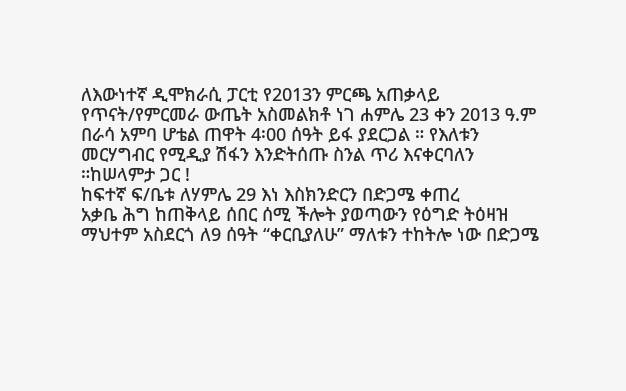ለእውነተኛ ዲሞክራሲ ፓርቲ የ2013ን ምርጫ አጠቃላይ የጥናት/የምርመራ ውጤት አስመልክቶ ነገ ሐምሌ 23 ቀን 2013 ዓ.ም በራሳ አምባ ሆቴል ጠዋት 4፡00 ሰዓት ይፋ ያደርጋል ። የእለቱን መርሃግብር የሚዲያ ሽፋን እንድትሰጡ ስንል ጥሪ እናቀርባለን ።ከሠላምታ ጋር !
ከፍተኛ ፍ/ቤቱ ለሃምሌ 29 እነ እስክንድርን በድጋሜ ቀጠረ
አቃቤ ሕግ ከጠቅላይ ሰበር ሰሚ ችሎት ያወጣውን የዕግድ ትዕዛዝ ማህተም አስደርጎ ለ9 ሰዓት “ቀርቢያለሁ” ማለቱን ተከትሎ ነው በድጋሜ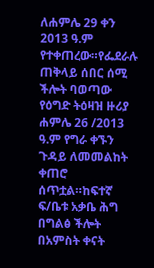ለሐምሌ 29 ቀን 2013 ዓ.ም የተቀጠረው።የፌደራሉ ጠቅላይ ሰበር ሰሚ ችሎት ባወጣው የዕግድ ትዕዛዝ ዙሪያ ሐምሌ 26 /2013 ዓ.ም የግራ ቀኙን ጉዳይ ለመመልከት ቀጠሮ ሰጥቷል።ከፍተኛ ፍ/ቤቱ አቃቤ ሕግ በግልፅ ችሎት በአምስት ቀናት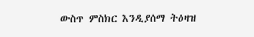ውስጥ ምስክር እንዲያሰማ ትዕዛዝ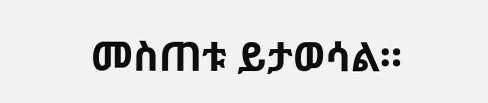መስጠቱ ይታወሳል።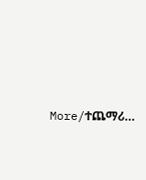More/ተጨማሪ…